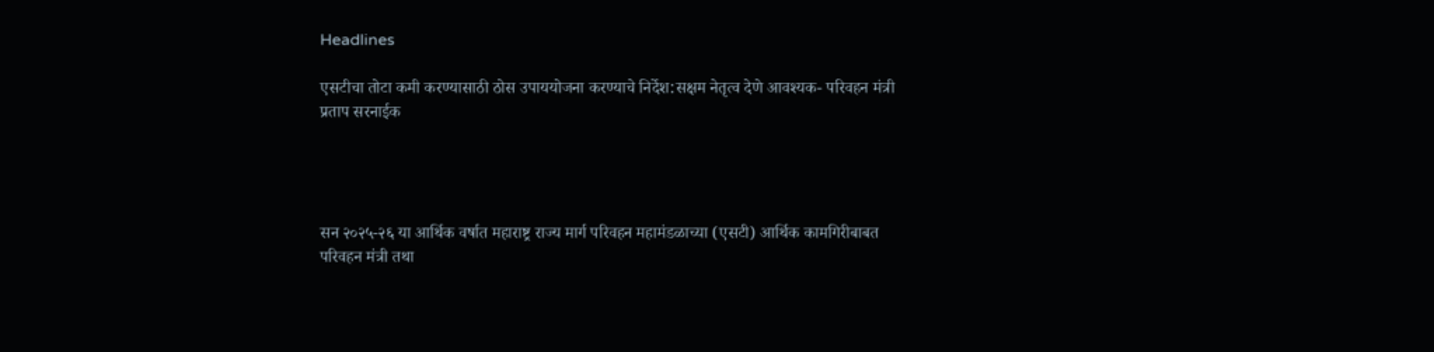Headlines

एसटीचा तोटा कमी करण्यासाठी ठोस उपाययोजना करण्याचे निर्देश:सक्षम नेतृत्व देणे आवश्यक- परिवहन मंत्री प्रताप सरनाईक




सन २०२५-२६ या आर्थिक वर्षात महाराष्ट्र राज्य मार्ग परिवहन महामंडळाच्या (एसटी) आर्थिक कामगिरीबाबत परिवहन मंत्री तथा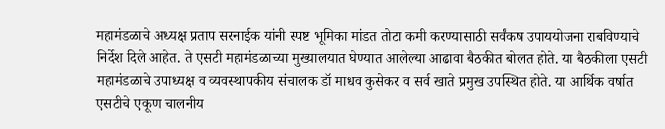महामंडळाचे अध्यक्ष प्रताप सरनाईक यांनी स्पष्ट भूमिका मांडत तोटा कमी करण्यासाठी सर्वंकष उपाययोजना राबविण्याचे निर्देश दिले आहेत. ते एसटी महामंडळाच्या मुख्यालयात घेण्यात आलेल्या आढावा बैठकीत बोलत होते. या बैठकीला एसटी महामंडळाचे उपाध्यक्ष व व्यवस्थापकीय संचालक डॉ माधव कुसेकर व सर्व खाते प्रमुख उपस्थित होते. या आर्थिक वर्षात एसटीचे एकूण चालनीय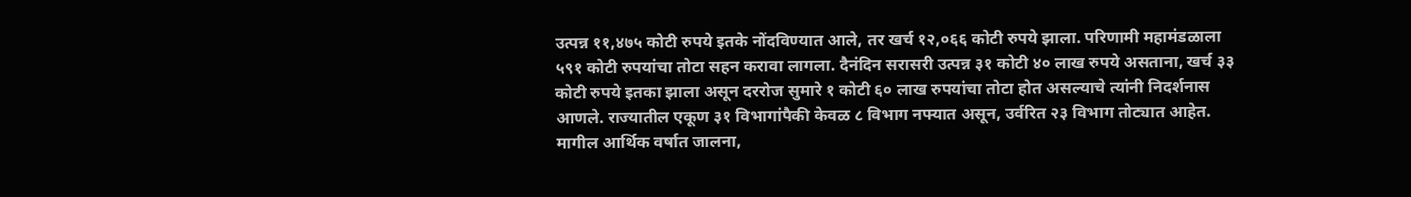उत्पन्न ११,४७५ कोटी रुपये इतके नोंदविण्यात आले, तर खर्च १२,०६६ कोटी रुपये झाला. परिणामी महामंडळाला ५९१ कोटी रुपयांचा तोटा सहन करावा लागला. दैनंदिन सरासरी उत्पन्न ३१ कोटी ४० लाख रुपये असताना, खर्च ३३ कोटी रुपये इतका झाला असून दररोज सुमारे १ कोटी ६० लाख रुपयांचा तोटा होत असल्याचे त्यांनी निदर्शनास आणले. राज्यातील एकूण ३१ विभागांपैकी केवळ ८ विभाग नफ्यात असून, उर्वरित २३ विभाग तोट्यात आहेत. मागील आर्थिक वर्षात जालना,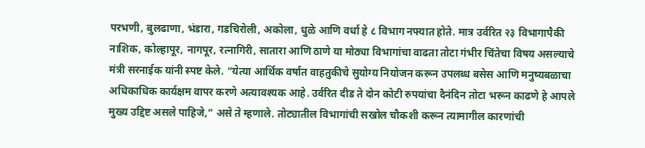परभणी, बुलढाणा, भंडारा, गडचिरोली, अकोला, धुळे आणि वर्धा हे ८ विभाग नफ्यात होते. मात्र उर्वरित २३ विभागापैकी नाशिक, कोल्हापूर, नागपूर, रत्नागिरी, सातारा आणि ठाणे या मोठ्या विभागांचा वाढता तोटा गंभीर चिंतेचा विषय असल्याचे मंत्री सरनाईक यांनी स्पष्ट केले. “येत्या आर्थिक वर्षात वाहतुकीचे सुयोग्य नियोजन करून उपलब्ध बसेस आणि मनुष्यबळाचा अधिकाधिक कार्यक्षम वापर करणे अत्यावश्यक आहे. उर्वरित दीड ते दोन कोटी रुपयांचा दैनंदिन तोटा भरून काढणे हे आपले मुख्य उद्दिष्ट असले पाहिजे,” असे ते म्हणाले. तोट्यातील विभागांची सखोल चौकशी करून त्यामागील कारणांची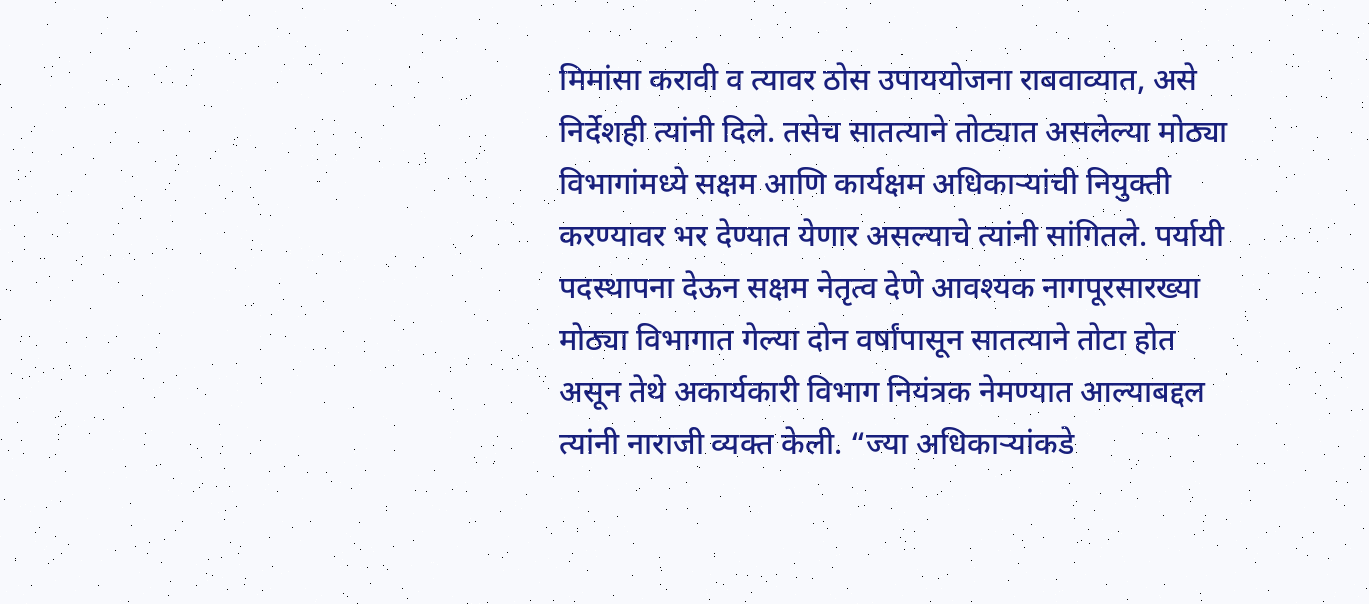मिमांसा करावी व त्यावर ठोस उपाययोजना राबवाव्यात, असे निर्देशही त्यांनी दिले. तसेच सातत्याने तोट्यात असलेल्या मोठ्या विभागांमध्ये सक्षम आणि कार्यक्षम अधिकाऱ्यांची नियुक्ती करण्यावर भर देण्यात येणार असल्याचे त्यांनी सांगितले. पर्यायी पदस्थापना देऊन सक्षम नेतृत्व देणे आवश्यक नागपूरसारख्या मोठ्या विभागात गेल्या दोन वर्षांपासून सातत्याने तोटा होत असून तेथे अकार्यकारी विभाग नियंत्रक नेमण्यात आल्याबद्दल त्यांनी नाराजी व्यक्त केली. “ज्या अधिकाऱ्यांकडे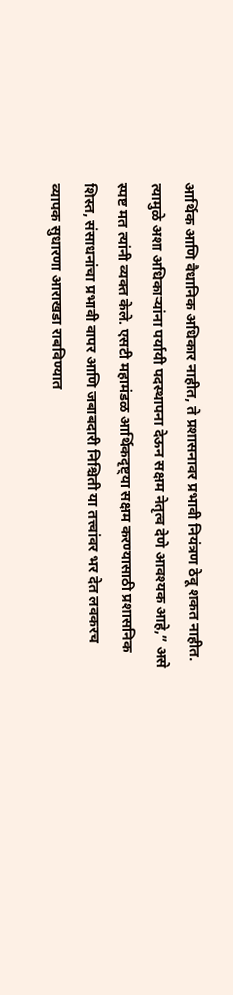आर्थिक आणि वैधानिक अधिकार नाहीत, ते प्रशासनावर प्रभावी नियंत्रण ठेवू शकत नाहीत. त्यामुळे अशा अधिकाऱ्यांना पर्यायी पदस्थापना देऊन सक्षम नेतृत्व देणे आवश्यक आहे,” असे स्पष्ट मत त्यांनी व्यक्त केले. एसटी महामंडळ आर्थिकदृष्ट्या सक्षम करण्यासाठी प्रशासनिक शिस्त, संसाधनांचा प्रभावी वापर आणि जबाबदारी निश्चिती या तत्त्वांवर भर देत लवकरच व्यापक सुधारणा आराखडा राबविण्यात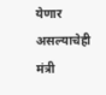येणार असल्याचेही मंत्री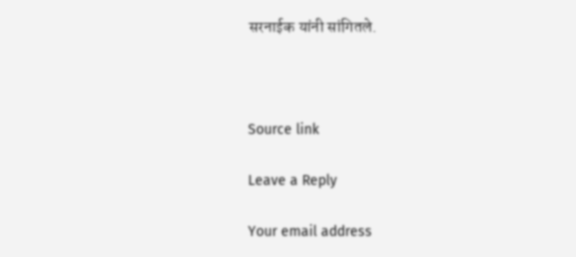सरनाईक यांनी सांगितले.



Source link

Leave a Reply

Your email address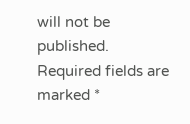will not be published. Required fields are marked *